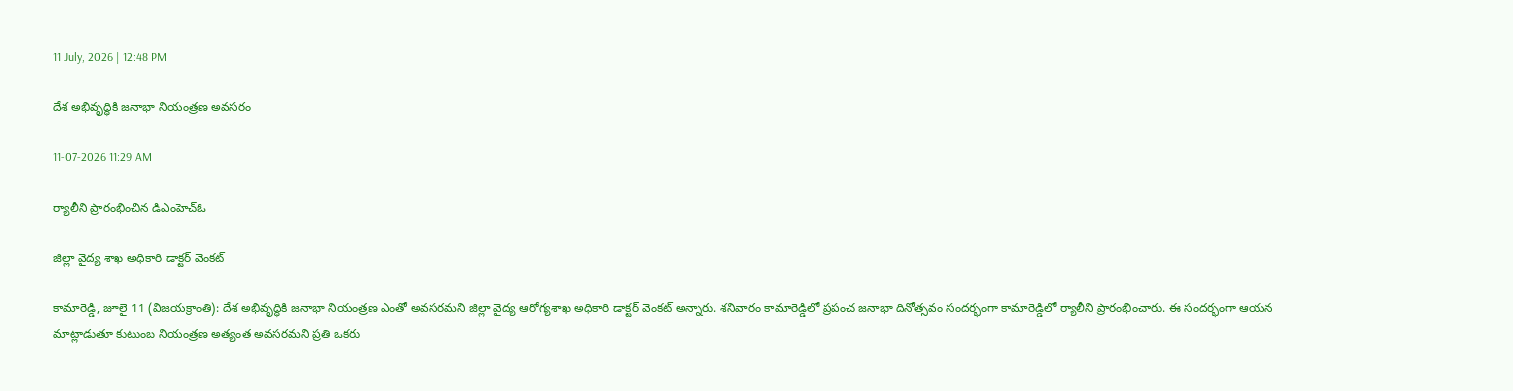11 July, 2026 | 12:48 PM

దేశ అభివృద్ధికి జనాభా నియంత్రణ అవసరం

11-07-2026 11:29 AM

ర్యాలీని ప్రారంభించిన డిఎంహెచ్ఓ

జిల్లా వైద్య శాఖ అధికారి డాక్టర్ వెంకట్

కామారెడ్డి, జూలై 11 (విజయక్రాంతి): దేశ అభివృద్ధికి జనాభా నియంత్రణ ఎంతో అవసరమని జిల్లా వైద్య ఆరోగ్యశాఖ అధికారి డాక్టర్ వెంకట్ అన్నారు. శనివారం కామారెడ్డిలో ప్రపంచ జనాభా దినోత్సవం సందర్భంగా కామారెడ్డిలో ర్యాలీని ప్రారంభించారు. ఈ సందర్భంగా ఆయన మాట్లాడుతూ కుటుంబ నియంత్రణ అత్యంత అవసరమని ప్రతి ఒకరు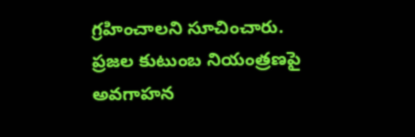గ్రహించాలని సూచించారు. ప్రజల కుటుంబ నియంత్రణపై అవగాహన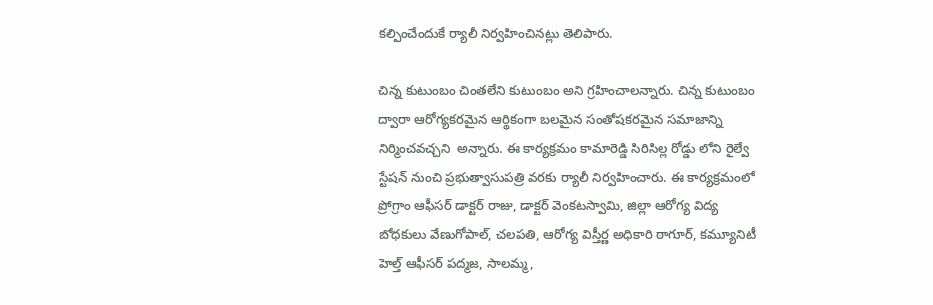కల్పించేందుకే ర్యాలీ నిర్వహించినట్లు తెలిపారు.

చిన్న కుటుంబం చింతలేని కుటుంబం అని గ్రహించాలన్నారు. చిన్న కుటుంబం ద్వారా ఆరోగ్యకరమైన ఆర్థికంగా బలమైన సంతోషకరమైన సమాజాన్ని నిర్మించవచ్చని  అన్నారు. ఈ కార్యక్రమం కామారెడ్డి సిరిసిల్ల రోడ్డు లోని రైల్వే స్టేషన్ నుంచి ప్రభుత్వాసుపత్రి వరకు ర్యాలీ నిర్వహించారు. ఈ కార్యక్రమంలో ప్రోగ్రాం ఆఫీసర్ డాక్టర్ రాజు, డాక్టర్ వెంకటస్వామి, జిల్లా ఆరోగ్య విద్య బోధకులు వేణుగోపాల్, చలపతి, ఆరోగ్య విస్తీర్ణ అధికారి ఠాగూర్, కమ్యూనిటీ హెల్త్ ఆఫీసర్ పద్మజ, సాలమ్మ,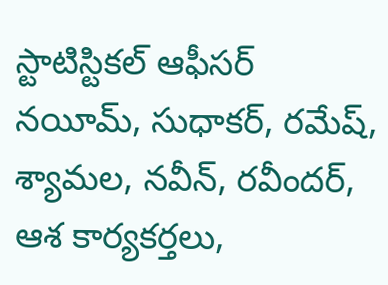స్టాటిస్టికల్ ఆఫీసర్ నయీమ్, సుధాకర్, రమేష్, శ్యామల, నవీన్, రవీందర్, ఆశ కార్యకర్తలు,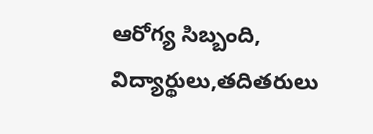ఆరోగ్య సిబ్బంది, విద్యార్థులు,తదితరులు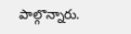పాల్గొన్నారు.